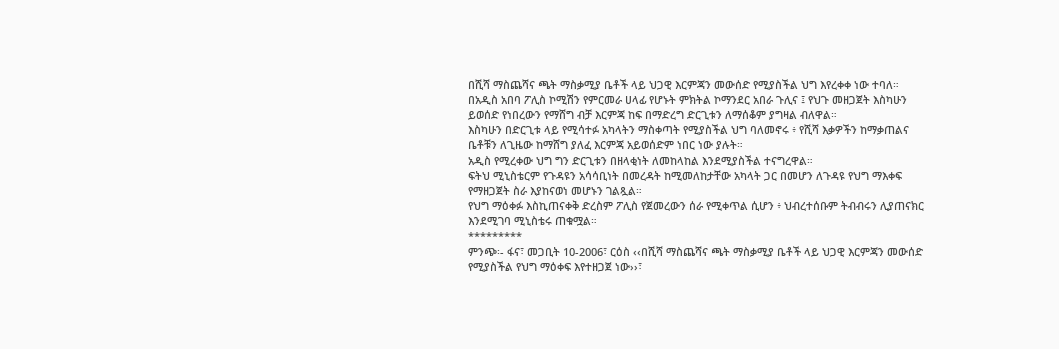በሺሻ ማስጨሻና ጫት ማስቃሚያ ቤቶች ላይ ህጋዊ እርምጃን መውሰድ የሚያስችል ህግ እየረቀቀ ነው ተባለ።
በአዲስ አበባ ፖሊስ ኮሚሽን የምርመራ ሀላፊ የሆኑት ምክትል ኮማንደር አበራ ጉሊና ፤ የህጉ መዘጋጀት እስካሁን ይወሰድ የነበረውን የማሸግ ብቻ እርምጃ ከፍ በማድረግ ድርጊቱን ለማሰቆም ያግዛል ብለዋል።
እስካሁን በድርጊቱ ላይ የሚሳተፉ አካላትን ማስቀጣት የሚያስችል ህግ ባለመኖሩ ፥ የሺሻ እቃዎችን ከማቃጠልና ቤቶቹን ለጊዜው ከማሸግ ያለፈ እርምጃ አይወሰድም ነበር ነው ያሉት።
አዲስ የሚረቀው ህግ ግን ድርጊቱን በዘላቂነት ለመከላከል እንደሚያስችል ተናግረዋል።
ፍትህ ሚኒስቴርም የጉዳዩን አሳሳቢነት በመረዳት ከሚመለከታቸው አካላት ጋር በመሆን ለጉዳዩ የህግ ማእቀፍ የማዘጋጀት ስራ እያከናወነ መሆኑን ገልጿል።
የህግ ማዕቀፉ እስኪጠናቀቅ ድረስም ፖሊስ የጀመረውን ሰራ የሚቀጥል ሲሆን ፥ ህብረተሰቡም ትብብሩን ሊያጠናክር እንደሚገባ ሚኒስቴሩ ጠቁሟል።
*********
ምንጭ፡- ፋና፣ መጋቢት 10-2006፣ ርዕስ ‹‹በሺሻ ማስጨሻና ጫት ማስቃሚያ ቤቶች ላይ ህጋዊ እርምጃን መውሰድ የሚያስችል የህግ ማዕቀፍ እየተዘጋጀ ነው››፣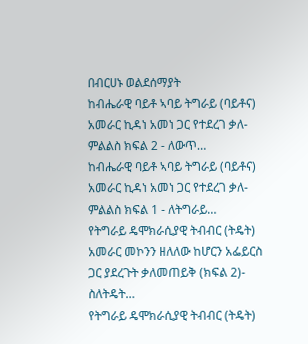በብርሀኑ ወልደሰማያት
ከብሔራዊ ባይቶ ኣባይ ትግራይ (ባይቶና) አመራር ኪዳነ አመነ ጋር የተደረገ ቃለ-ምልልስ ክፍል 2 - ለውጥ…
ከብሔራዊ ባይቶ ኣባይ ትግራይ (ባይቶና) አመራር ኪዳነ አመነ ጋር የተደረገ ቃለ-ምልልስ ክፍል 1 - ለትግራይ…
የትግራይ ዴሞክራሲያዊ ትብብር (ትዴት) አመራር መኮንን ዘለለው ከሆርን አፌይርስ ጋር ያደረጉት ቃለመጠይቅ (ክፍል 2)- ስለትዴት…
የትግራይ ዴሞክራሲያዊ ትብብር (ትዴት)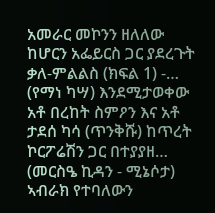አመራር መኮንን ዘለለው ከሆርን አፌይርስ ጋር ያደረጉት ቃለ-ምልልስ (ክፍል 1) -…
(የማነ ካሣ) እንደሚታወቀው አቶ በረከት ስምዖን እና አቶ ታደሰ ካሳ (ጥንቅሹ) ከጥረት ኮርፖሬሽን ጋር በተያያዘ…
(መርስዔ ኪዳን - ሚኔሶታ) ኣብራክ የተባለውን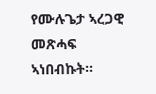የሙሉጌታ ኣረጋዊ መጽሓፍ ኣነበብኩት።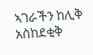ኣገራችን ከሊቅ አስከደቂቅ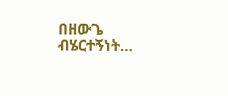በዘውጌ ብሄርተኝነት…